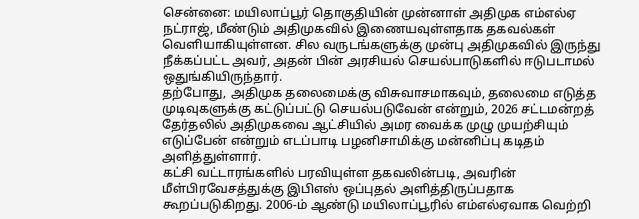சென்னை: மயிலாப்பூர் தொகுதியின் முன்னாள் அதிமுக எம்எல்ஏ நட்ராஜ், மீண்டும் அதிமுகவில் இணையவுள்ளதாக தகவல்கள் வெளியாகியுள்ளன. சில வருடங்களுக்கு முன்பு அதிமுகவில் இருந்து நீக்கப்பட்ட அவர், அதன் பின் அரசியல் செயல்பாடுகளில் ஈடுபடாமல் ஒதுங்கியிருந்தார்.
தற்போது, அதிமுக தலைமைக்கு விசுவாசமாகவும், தலைமை எடுத்த முடிவுகளுக்கு கட்டுப்பட்டு செயல்படுவேன் என்றும், 2026 சட்டமன்றத் தேர்தலில் அதிமுகவை ஆட்சியில் அமர வைக்க முழு முயற்சியும் எடுப்பேன் என்றும் எடப்பாடி பழனிசாமிக்கு மன்னிப்பு கடிதம் அளித்துள்ளார்.
கட்சி வட்டாரங்களில் பரவியுள்ள தகவலின்படி, அவரின் மீள்பிரவேசத்துக்கு இபிஎஸ் ஒப்புதல் அளித்திருப்பதாக கூறப்படுகிறது. 2006-ம் ஆண்டு மயிலாப்பூரில் எம்எல்ஏவாக வெற்றி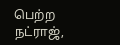பெற்ற நட்ராஜ்,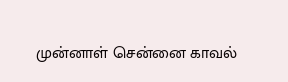முன்னாள் சென்னை காவல்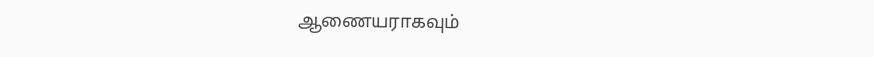ஆணையராகவும்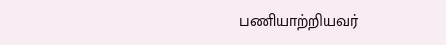பணியாற்றியவர்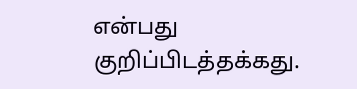என்பது குறிப்பிடத்தக்கது.